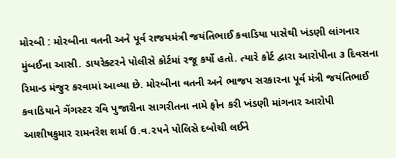મોરબી : મોરબીના વતની અને પૂર્વ રાજયમંત્રી જયંતિભાઈ કવાડિયા પાસેથી ખંડણી લાંગનાર મુંબઈના આસી. ડાયરેક્ટરને પોલીસે કોર્ટમાં રજૂ કર્યો હતો. ત્યારે કોર્ટ દ્વારા આરોપીના ૩ દિવસના રિમાન્ડ મંજુર કરવામાં આવ્યા છે. મોરબીના વતની અને ભાજપ સરકારના પૂર્વ મંત્રી જયંતિભાઈ કવાડિયાને ગેંગસ્ટર રવિ પુજારીના સાગરીતના નામે ફોન કરી ખંડણી માંગનાર આરોપી આશીષકુમાર રામનરેશ શર્મા ઉ.વ.૨૫ને પોલિસે દબોચી લઈને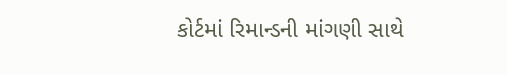કોર્ટમાં રિમાન્ડની માંગણી સાથે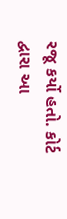રજૂ કર્યો હતો. કોર્ટ દ્વારા આ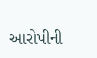આરોપીની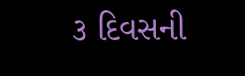૩ દિવસની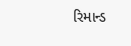રિમાન્ડ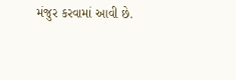મંજુર કરવામાં આવી છે.